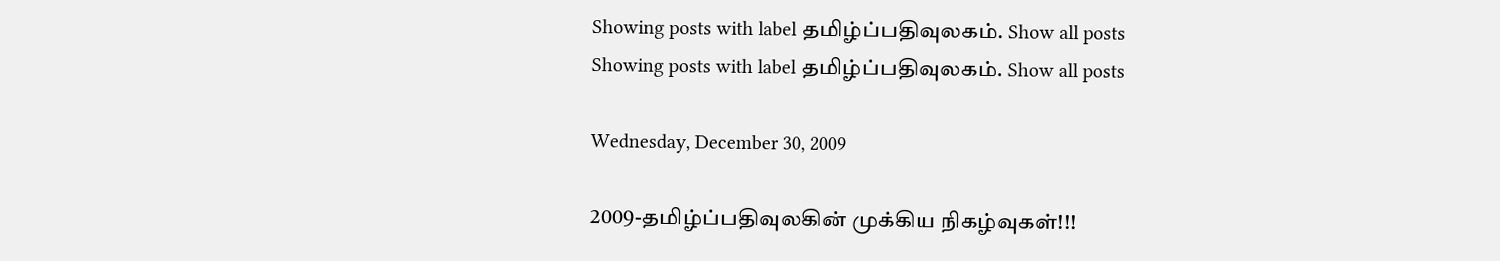Showing posts with label தமிழ்ப்பதிவுலகம். Show all posts
Showing posts with label தமிழ்ப்பதிவுலகம். Show all posts

Wednesday, December 30, 2009

2009-தமிழ்ப்பதிவுலகின் முக்கிய நிகழ்வுகள்!!!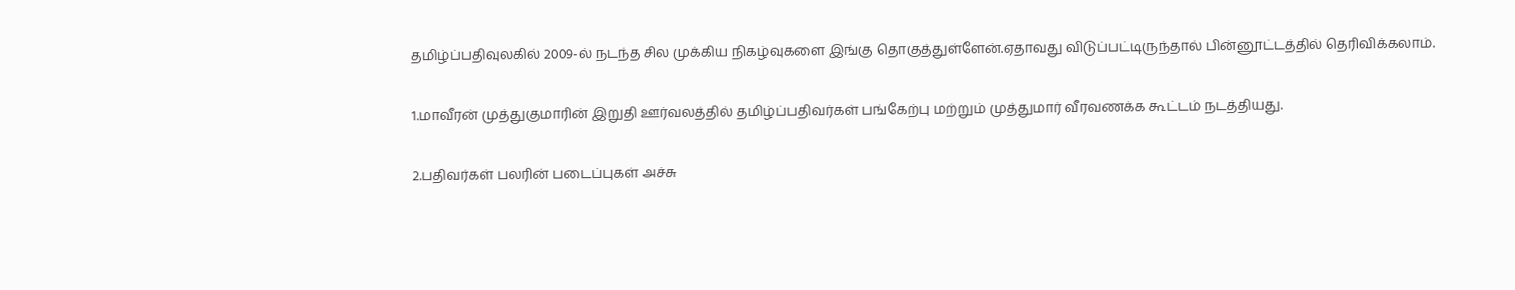தமிழ்ப்பதிவுலகில் 2009-ல் நடந்த சில முக்கிய நிகழ்வுகளை இங்கு தொகுத்துள்ளேன்.ஏதாவது விடுப்பட்டிருந்தால் பின்னூட்டத்தில் தெரிவிக்கலாம்.

1.மாவீரன் முத்துகுமாரின் இறுதி ஊர்வலத்தில் தமிழ்ப்பதிவர்கள் பங்கேற்பு மற்றும் முத்துமார் வீரவணக்க கூட்டம் நடத்தியது.

2.பதிவர்கள் பலரின் படைப்புகள் அச்சு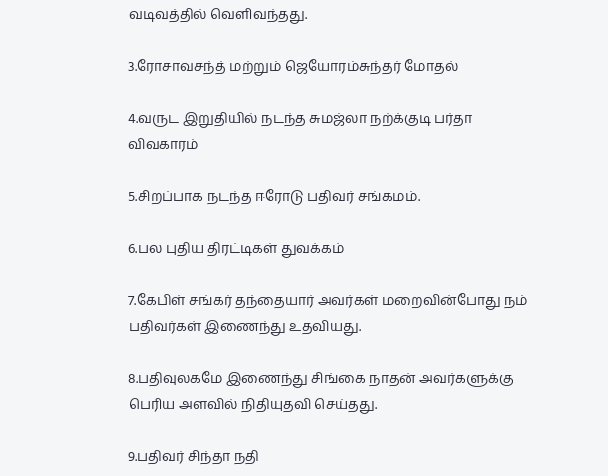வடிவத்தில் வெளிவந்தது.

3.ரோசாவசந்த் மற்றும் ஜெயோரம்சுந்தர் மோதல்

4.வருட இறுதியில் நடந்த சுமஜ்லா நற்க்குடி பர்தா விவகாரம்

5.சிறப்பாக நடந்த ஈரோடு பதிவர் சங்கமம்.

6.பல புதிய திரட்டிகள் துவக்கம்

7.கேபிள் சங்கர் தந்தையார் அவர்கள் மறைவின்போது நம் பதிவர்கள் இணைந்து உதவியது.

8.பதிவுலகமே இணைந்து சிங்கை நாதன் அவர்களுக்கு பெரிய அளவில் நிதியுதவி செய்தது.

9.பதிவர் சிந்தா நதி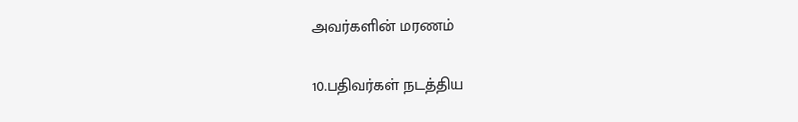அவர்களின் மரணம்

10.பதிவர்கள் நடத்திய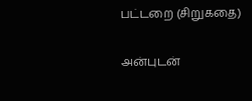பட்டறை (சிறுகதை)

அன்புடன்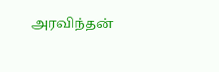அரவிந்தன்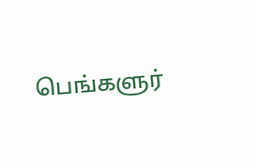பெங்களுர்